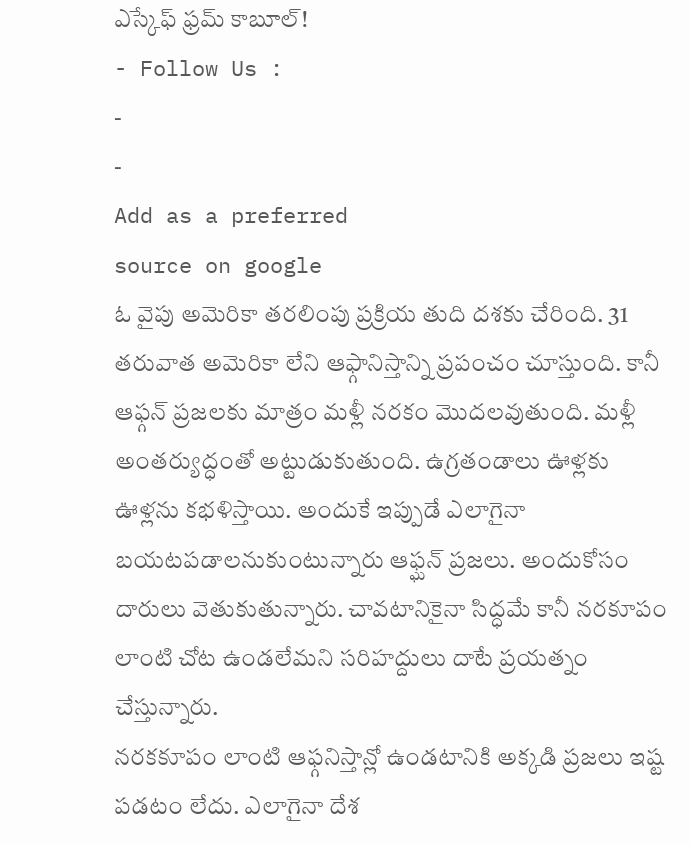ఎస్కేఫ్ ఫ్రమ్ కాబూల్!
- Follow Us :
-
-
Add as a preferred
source on google
ఓ వైపు అమెరికా తరలింపు ప్రక్రియ తుది దశకు చేరింది. 31 తరువాత అమెరికా లేని ఆఫ్గానిస్తాన్ని ప్రపంచం చూస్తుంది. కానీ ఆఫ్గన్ ప్రజలకు మాత్రం మళ్లీ నరకం మొదలవుతుంది. మళ్లీ అంతర్యుద్ధంతో అట్టుడుకుతుంది. ఉగ్రతండాలు ఊళ్లకు ఊళ్లను కభళిస్తాయి. అందుకే ఇప్పుడే ఎలాగైనా బయటపడాలనుకుంటున్నారు ఆఫ్ఘన్ ప్రజలు. అందుకోసం దారులు వెతుకుతున్నారు. చావటానికైనా సిద్ధమే కానీ నరకూపం లాంటి చోట ఉండలేమని సరిహద్దులు దాటే ప్రయత్నం చేస్తున్నారు.
నరకకూపం లాంటి ఆఫ్గనిస్తాన్లో ఉండటానికి అక్కడి ప్రజలు ఇష్ట పడటం లేదు. ఎలాగైనా దేశ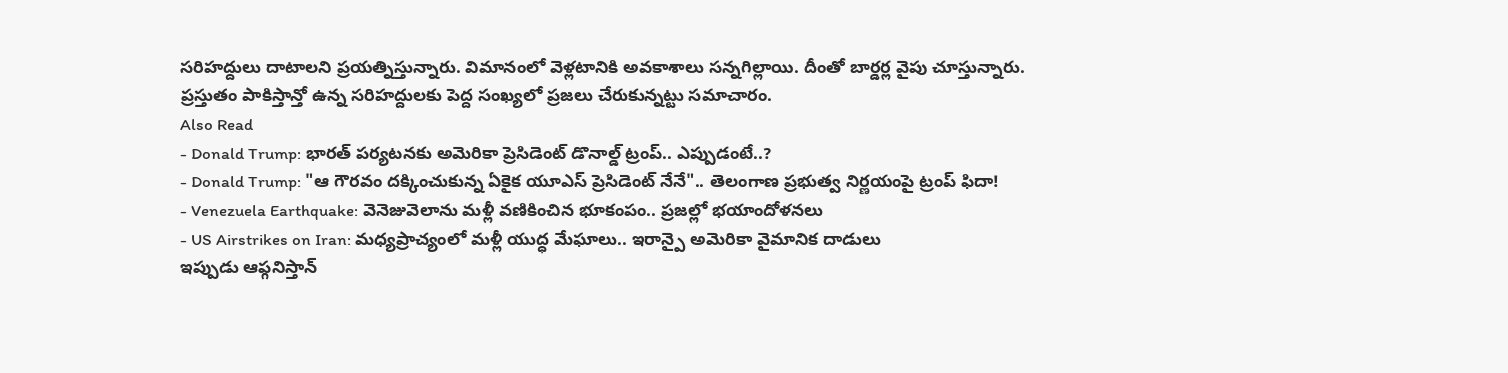సరిహద్దులు దాటాలని ప్రయత్నిస్తున్నారు. విమానంలో వెళ్లటానికి అవకాశాలు సన్నగిల్లాయి. దీంతో బార్డర్ల వైపు చూస్తున్నారు. ప్రస్తుతం పాకిస్తాన్తో ఉన్న సరిహద్దులకు పెద్ద సంఖ్యలో ప్రజలు చేరుకున్నట్టు సమాచారం.
Also Read
- Donald Trump: భారత్ పర్యటనకు అమెరికా ప్రెసిడెంట్ డొనాల్డ్ ట్రంప్.. ఎప్పుడంటే..?
- Donald Trump: "ఆ గౌరవం దక్కించుకున్న ఏకైక యూఎస్ ప్రెసిడెంట్ నేనే".. తెలంగాణ ప్రభుత్వ నిర్ణయంపై ట్రంప్ ఫిదా!
- Venezuela Earthquake: వెనెజువెలాను మళ్లీ వణికించిన భూకంపం.. ప్రజల్లో భయాందోళనలు
- US Airstrikes on Iran: మధ్యప్రాచ్యంలో మళ్లీ యుద్ధ మేఘాలు.. ఇరాన్పై అమెరికా వైమానిక దాడులు
ఇప్పుడు ఆఫ్గనిస్తాన్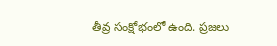తీవ్ర సంక్షోభంలో ఉంది. ప్రజలు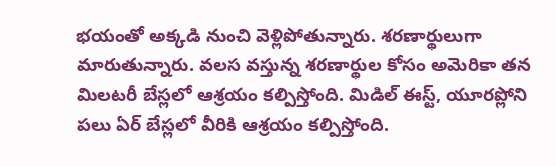భయంతో అక్కడి నుంచి వెళ్లిపోతున్నారు. శరణార్థులుగా మారుతున్నారు. వలస వస్తున్న శరణార్థుల కోసం అమెరికా తన మిలటరీ బేస్లలో ఆశ్రయం కల్పిస్తోంది. మిడిల్ ఈస్ట్, యూరప్లోని పలు ఏర్ బేస్లలో వీరికి ఆశ్రయం కల్పిస్తోంది.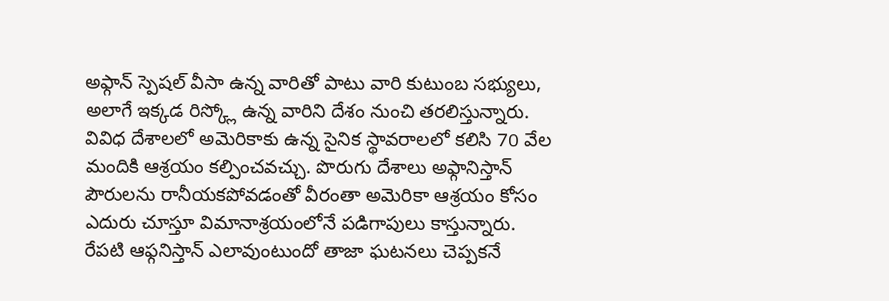అఫ్గాన్ స్పెషల్ వీసా ఉన్న వారితో పాటు వారి కుటుంబ సభ్యులు, అలాగే ఇక్కడ రిస్క్లో ఉన్న వారిని దేశం నుంచి తరలిస్తున్నారు. వివిధ దేశాలలో అమెరికాకు ఉన్న సైనిక స్థావరాలలో కలిసి 70 వేల మందికి ఆశ్రయం కల్పించవచ్చు. పొరుగు దేశాలు అఫ్గానిస్తాన్ పౌరులను రానీయకపోవడంతో వీరంతా అమెరికా ఆశ్రయం కోసం ఎదురు చూస్తూ విమానాశ్రయంలోనే పడిగాపులు కాస్తున్నారు.
రేపటి ఆఫ్గనిస్తాన్ ఎలావుంటుందో తాజా ఘటనలు చెప్పకనే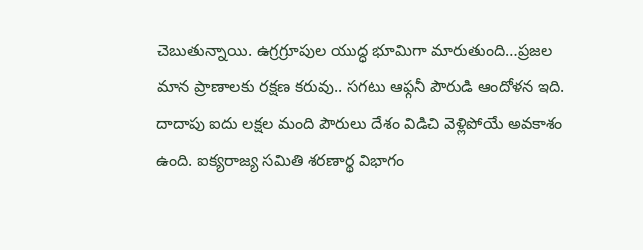చెబుతున్నాయి. ఉగ్రగ్రూపుల యుద్ధ భూమిగా మారుతుంది…ప్రజల మాన ప్రాణాలకు రక్షణ కరువు.. సగటు ఆఫ్గనీ పౌరుడి ఆందోళన ఇది. దాదాపు ఐదు లక్షల మంది పౌరులు దేశం విడిచి వెళ్లిపోయే అవకాశం ఉంది. ఐక్యరాజ్య సమితి శరణార్థ విభాగం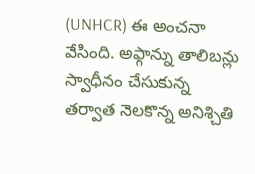(UNHCR) ఈ అంచనా వేసింది. అఫ్గాన్ను తాలిబన్లు స్వాధీనం చేసుకున్న తర్వాత నెలకొన్న అనిశ్చితి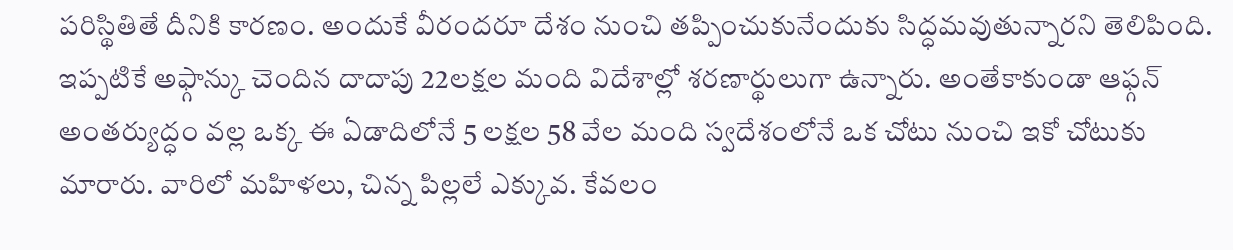పరిస్థితితే దీనికి కారణం. అందుకే వీరందరూ దేశం నుంచి తప్పించుకునేందుకు సిద్ధమవుతున్నారని తెలిపింది.
ఇప్పటికే అఫ్గాన్కు చెందిన దాదాపు 22లక్షల మంది విదేశాల్లో శరణార్థులుగా ఉన్నారు. అంతేకాకుండా ఆఫ్గన్ అంతర్యుద్ధం వల్ల ఒక్క ఈ ఏడాదిలోనే 5 లక్షల 58 వేల మంది స్వదేశంలోనే ఒక చోటు నుంచి ఇకో చోటుకు మారారు. వారిలో మహిళలు, చిన్న పిల్లలే ఎక్కువ. కేవలం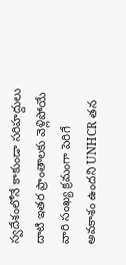స్వదేశంలోనే కాకుండా సరిహద్దులు దాటి ఇతర ప్రాంతాలకు వెళ్లిపోయే వారి సంఖ్య క్రమంగా పెరిగే అవకాశం ఉందని UNHCR తన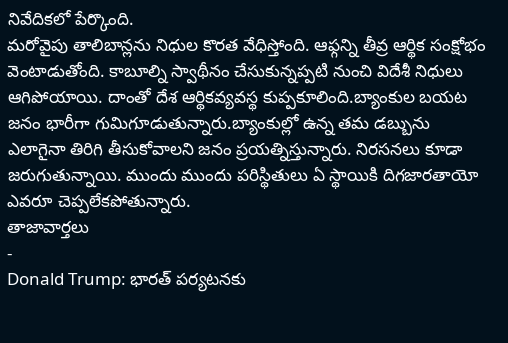నివేదికలో పేర్కొంది.
మరోవైపు తాలిబాన్లను నిధుల కొరత వేధిస్తోంది. ఆఫ్గన్ని తీవ్ర ఆర్థిక సంక్షోభం వెంటాడుతోంది. కాబూల్ని స్వాథీనం చేసుకున్నప్పటి నుంచి విదేశీ నిధులు ఆగిపోయాయి. దాంతో దేశ ఆర్థికవ్యవస్థ కుప్పకూలింది.బ్యాంకుల బయట జనం భారీగా గుమిగూడుతున్నారు.బ్యాంకుల్లో ఉన్న తమ డబ్బును ఎలాగైనా తిరిగి తీసుకోవాలని జనం ప్రయత్నిస్తున్నారు. నిరసనలు కూడా జరుగుతున్నాయి. ముందు ముందు పరిస్థితులు ఏ స్థాయికి దిగజారతాయో ఎవరూ చెప్పలేకపోతున్నారు.
తాజావార్తలు
-
Donald Trump: భారత్ పర్యటనకు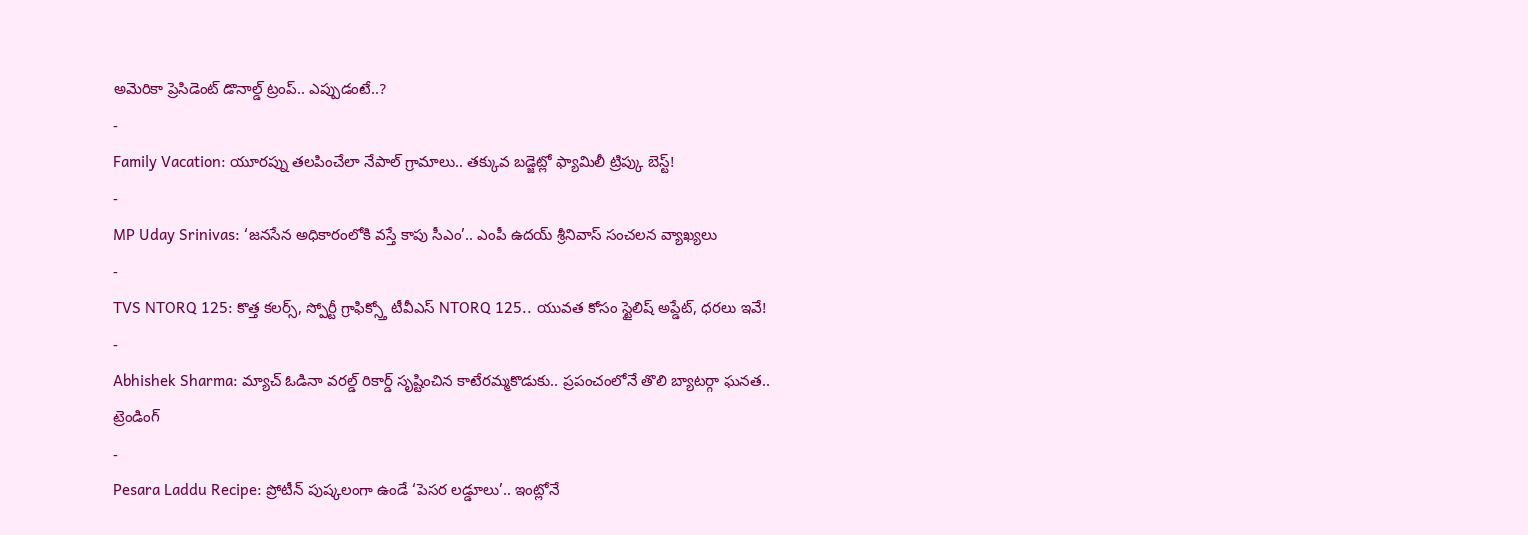అమెరికా ప్రెసిడెంట్ డొనాల్డ్ ట్రంప్.. ఎప్పుడంటే..?
-
Family Vacation: యూరప్ను తలపించేలా నేపాల్ గ్రామాలు.. తక్కువ బడ్జెట్లో ఫ్యామిలీ ట్రిప్కు బెస్ట్!
-
MP Uday Srinivas: ‘జనసేన అధికారంలోకి వస్తే కాపు సీఎం’.. ఎంపీ ఉదయ్ శ్రీనివాస్ సంచలన వ్యాఖ్యలు
-
TVS NTORQ 125: కొత్త కలర్స్, స్పోర్టీ గ్రాఫిక్స్తో టీవీఎస్ NTORQ 125.. యువత కోసం స్టైలిష్ అప్డేట్, ధరలు ఇవే!
-
Abhishek Sharma: మ్యాచ్ ఓడినా వరల్డ్ రికార్డ్ సృష్టించిన కాటేరమ్మకొడుకు.. ప్రపంచంలోనే తొలి బ్యాటర్గా ఘనత..
ట్రెండింగ్
-
Pesara Laddu Recipe: ప్రోటీన్ పుష్కలంగా ఉండే ‘పెసర లడ్డూలు’.. ఇంట్లోనే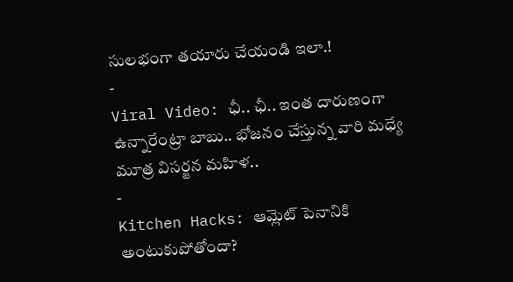సులభంగా తయారు చేయండి ఇలా.!
-
Viral Video: ఛీ.. ఛీ.. ఇంత దారుణంగా ఉన్నారేంట్రా బాబు.. భోజనం చేస్తున్న వారి మధ్యే మూత్ర విసర్జన మహిళ..
-
Kitchen Hacks: ఆమ్లెట్ పెనానికి అంటుకుపోతోందా?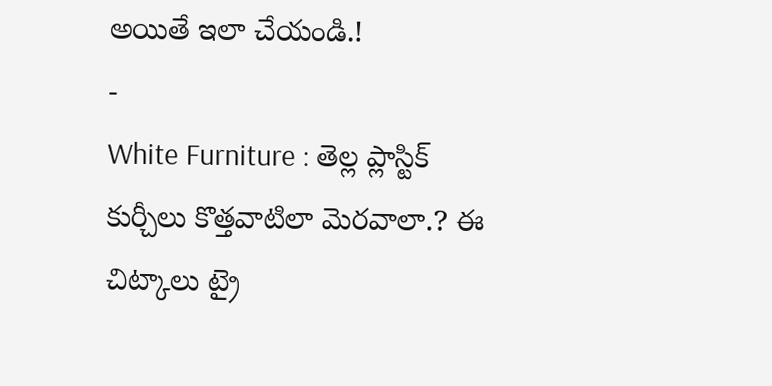అయితే ఇలా చేయండి.!
-
White Furniture : తెల్ల ప్లాస్టిక్ కుర్చీలు కొత్తవాటిలా మెరవాలా.? ఈ చిట్కాలు ట్రై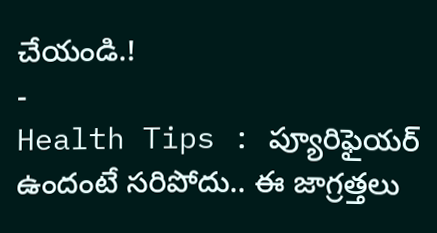చేయండి.!
-
Health Tips : ప్యూరిఫైయర్ ఉందంటే సరిపోదు.. ఈ జాగ్రత్తలు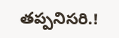తప్పనిసరి.!